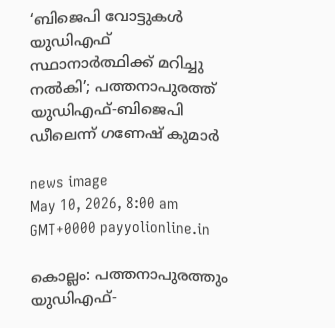‘ബിജെപി വോട്ടുകൾ യുഡിഎഫ് സ്ഥാനാർത്ഥിക്ക് മറിച്ചു നൽകി’; പത്തനാപുരത്ത് യുഡിഎഫ്-ബിജെപി ഡീലെന്ന് ഗണേഷ് കുമാർ

news image
May 10, 2026, 8:00 am GMT+0000 payyolionline.in

കൊല്ലം: പത്തനാപുരത്തും യുഡിഎഫ്-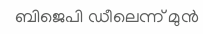ബിജെപി ഡീലെന്ന് മുൻ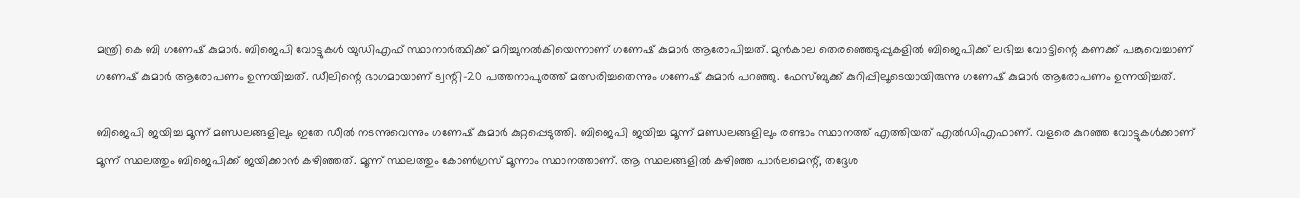മന്ത്രി കെ ബി ഗണേഷ് കുമാർ. ബിജെപി വോട്ടുകൾ യുഡിഎഫ് സ്ഥാനാർത്ഥിക്ക് മറിച്ചുനൽകിയെന്നാണ് ഗണേഷ് കുമാർ ആരോപിച്ചത്. മുൻകാല തെരഞ്ഞെടുപ്പുകളിൽ ബിജെപിക്ക് ലഭിച്ച വോട്ടിന്റെ കണക്ക് പങ്കുവെച്ചാണ് ഗണേഷ് കുമാർ ആരോപണം ഉന്നയിച്ചത്. ഡീലിന്റെ ഭാഗമായാണ് ട്വന്റി-20 പത്തനാപുരത്ത് മത്സരിച്ചതെന്നും ഗണേഷ് കുമാർ പറഞ്ഞു. ഫേസ്ബുക്ക് കുറിപ്പിലൂടെയായിരുന്നു ഗണേഷ് കുമാർ ആരോപണം ഉന്നയിച്ചത്.

ബിജെപി ജയിച്ച മൂന്ന് മണ്ഡലങ്ങളിലും ഇതേ ഡീൽ നടന്നുവെന്നും ഗണേഷ് കുമാർ കുറ്റപ്പെടുത്തി. ബിജെപി ജയിച്ച മൂന്ന് മണ്ഡലങ്ങളിലും രണ്ടാം സ്ഥാനത്ത് എത്തിയത് എൽഡിഎഫാണ്. വളരെ കുറഞ്ഞ വോട്ടുകൾക്കാണ് മൂന്ന് സ്ഥലത്തും ബിജെപിക്ക് ജയിക്കാൻ കഴിഞ്ഞത്. മൂന്ന് സ്ഥലത്തും കോൺഗ്രസ് മൂന്നാം സ്ഥാനത്താണ്. ആ സ്ഥലങ്ങളിൽ കഴിഞ്ഞ പാർലമെന്റ്, തദ്ദേശ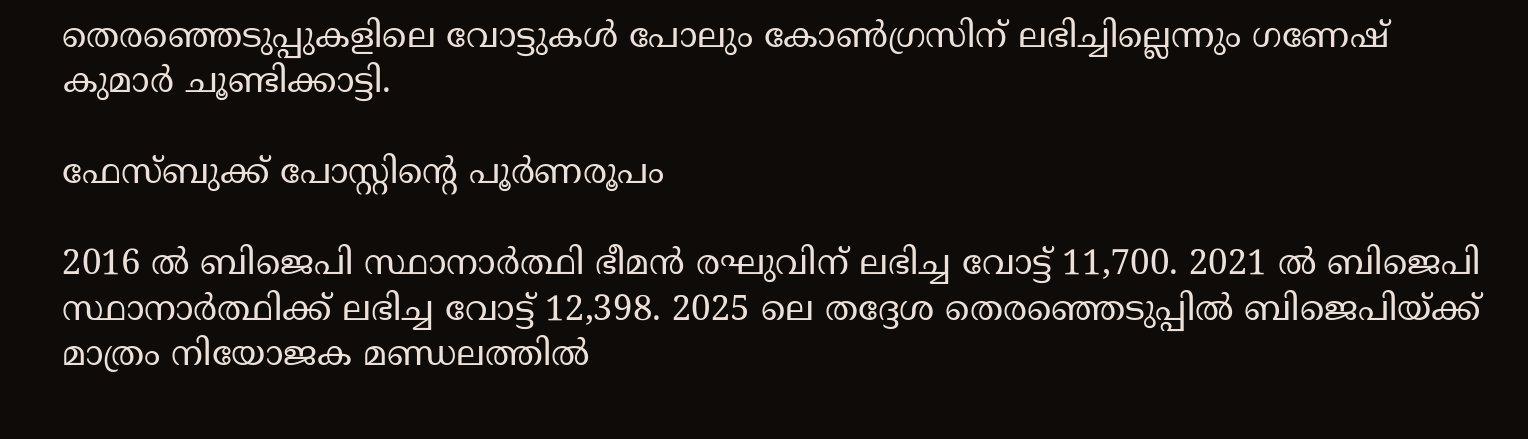തെരഞ്ഞെടുപ്പുകളിലെ വോട്ടുകൾ പോലും കോൺഗ്രസിന് ലഭിച്ചില്ലെന്നും ഗണേഷ് കുമാർ ചൂണ്ടിക്കാട്ടി.

ഫേസ്ബുക്ക് പോസ്റ്റിന്റെ പൂർണരൂപം

2016 ൽ ബിജെപി സ്ഥാനാർത്ഥി ഭീമൻ രഘുവിന് ലഭിച്ച വോട്ട് 11,700. 2021 ൽ ബിജെപി സ്ഥാനാർത്ഥിക്ക് ലഭിച്ച വോട്ട് 12,398. 2025 ലെ തദ്ദേശ തെരഞ്ഞെടുപ്പിൽ ബിജെപിയ്ക്ക് മാത്രം നിയോജക മണ്ഡലത്തിൽ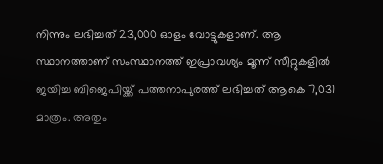നിന്നും ലഭിച്ചത് 23,000 ഓളം വോട്ടുകളാണ്. ആ സ്ഥാനത്താണ് സംസ്ഥാനത്ത് ഇപ്രാവശ്യം മൂന്ന് സീറ്റുകളിൽ ജയിച്ച ബിജെപിയ്ക്ക് പത്തനാപുരത്ത് ലഭിച്ചത് ആകെ 7,031 മാത്രം. അതും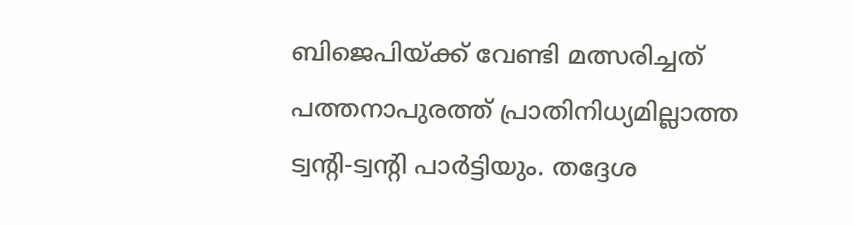ബിജെപിയ്ക്ക് വേണ്ടി മത്സരിച്ചത് പത്തനാപുരത്ത് പ്രാതിനിധ്യമില്ലാത്ത ട്വന്റി-ട്വന്റി പാർട്ടിയും. തദ്ദേശ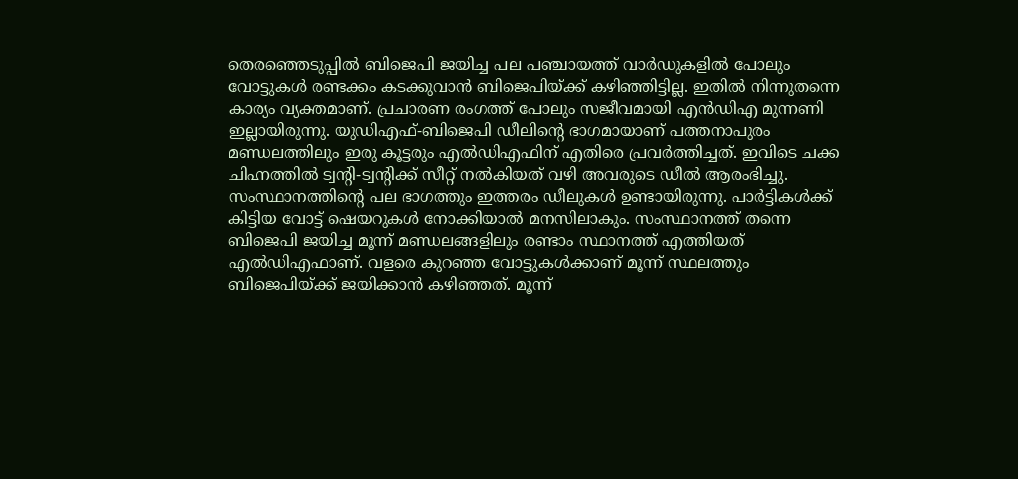തെരഞ്ഞെടുപ്പിൽ ബിജെപി ജയിച്ച പല പഞ്ചായത്ത് വാർഡുകളിൽ പോലും വോട്ടുകൾ രണ്ടക്കം കടക്കുവാൻ ബിജെപിയ്ക്ക് കഴിഞ്ഞിട്ടില്ല. ഇതിൽ നിന്നുതന്നെ കാര്യം വ്യക്തമാണ്. പ്രചാരണ രംഗത്ത് പോലും സജീവമായി എൻഡിഎ മുന്നണി ഇല്ലായിരുന്നു. യുഡിഎഫ്-ബിജെപി ഡീലിന്റെ ഭാഗമായാണ് പത്തനാപുരം മണ്ഡലത്തിലും ഇരു കൂട്ടരും എൽഡിഎഫിന് എതിരെ പ്രവർത്തിച്ചത്. ഇവിടെ ചക്ക ചിഹ്നത്തിൽ ട്വന്റി-ട്വന്റിക്ക് സീറ്റ് നൽകിയത് വഴി അവരുടെ ഡീൽ ആരംഭിച്ചു. സംസ്ഥാനത്തിന്റെ പല ഭാഗത്തും ഇത്തരം ഡീലുകൾ ഉണ്ടായിരുന്നു. പാർട്ടികൾക്ക് കിട്ടിയ വോട്ട് ഷെയറുകൾ നോക്കിയാൽ മനസിലാകും. സംസ്ഥാനത്ത് തന്നെ ബിജെപി ജയിച്ച മൂന്ന് മണ്ഡലങ്ങളിലും രണ്ടാം സ്ഥാനത്ത് എത്തിയത് എൽഡിഎഫാണ്. വളരെ കുറഞ്ഞ വോട്ടുകൾക്കാണ് മൂന്ന് സ്ഥലത്തും ബിജെപിയ്ക്ക് ജയിക്കാൻ കഴിഞ്ഞത്. മൂന്ന്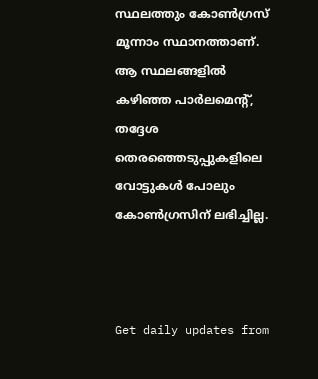സ്ഥലത്തും കോൺഗ്രസ് മൂന്നാം സ്ഥാനത്താണ്. ആ സ്ഥലങ്ങളിൽ കഴിഞ്ഞ പാർലമെന്റ്, തദ്ദേശ തെരഞ്ഞെടുപ്പുകളിലെ വോട്ടുകൾ പോലും കോൺഗ്രസിന് ലഭിച്ചില്ല.



Get daily updates from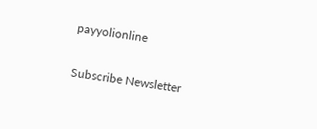payyolionline

Subscribe Newsletter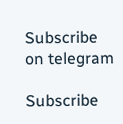Subscribe on telegram

Subscribe